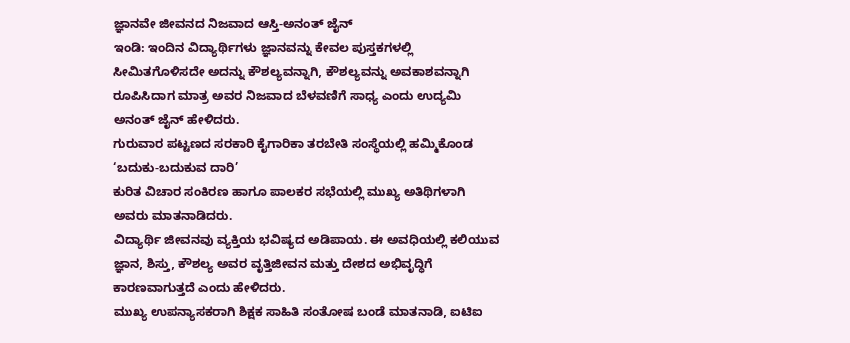ಜ್ಞಾನವೇ ಜೀವನದ ನಿಜವಾದ ಆಸ್ತಿ-ಅನಂತ್ ಜೈನ್
ಇಂಡಿ: ಇಂದಿನ ವಿದ್ಯಾರ್ಥಿಗಳು ಜ್ಞಾನವನ್ನು ಕೇವಲ ಪುಸ್ತಕಗಳಲ್ಲಿ ಸೀಮಿತಗೊಳಿಸದೇ ಅದನ್ನು ಕೌಶಲ್ಯವನ್ನಾಗಿ, ಕೌಶಲ್ಯವನ್ನು ಅವಕಾಶವನ್ನಾಗಿ ರೂಪಿಸಿದಾಗ ಮಾತ್ರ ಅವರ ನಿಜವಾದ ಬೆಳವಣಿಗೆ ಸಾಧ್ಯ ಎಂದು ಉದ್ಯಮಿ ಅನಂತ್ ಜೈನ್ ಹೇಳಿದರು.
ಗುರುವಾರ ಪಟ್ಟಣದ ಸರಕಾರಿ ಕೈಗಾರಿಕಾ ತರಬೇತಿ ಸಂಸ್ಥೆಯಲ್ಲಿ ಹಮ್ಮಿಕೊಂಡ ‘ಬದುಕು-ಬದುಕುವ ದಾರಿ’
ಕುರಿತ ವಿಚಾರ ಸಂಕಿರಣ ಹಾಗೂ ಪಾಲಕರ ಸಭೆಯಲ್ಲಿ ಮುಖ್ಯ ಅತಿಥಿಗಳಾಗಿ ಅವರು ಮಾತನಾಡಿದರು.
ವಿದ್ಯಾರ್ಥಿ ಜೀವನವು ವ್ಯಕ್ತಿಯ ಭವಿಷ್ಯದ ಅಡಿಪಾಯ. ಈ ಅವಧಿಯಲ್ಲಿ ಕಲಿಯುವ ಜ್ಞಾನ, ಶಿಸ್ತು, ಕೌಶಲ್ಯ ಅವರ ವೃತ್ತಿಜೀವನ ಮತ್ತು ದೇಶದ ಅಭಿವೃದ್ಧಿಗೆ ಕಾರಣವಾಗುತ್ತದೆ ಎಂದು ಹೇಳಿದರು.
ಮುಖ್ಯ ಉಪನ್ಯಾಸಕರಾಗಿ ಶಿಕ್ಷಕ ಸಾಹಿತಿ ಸಂತೋಷ ಬಂಡೆ ಮಾತನಾಡಿ, ಐಟಿಐ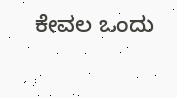ಕೇವಲ ಒಂದು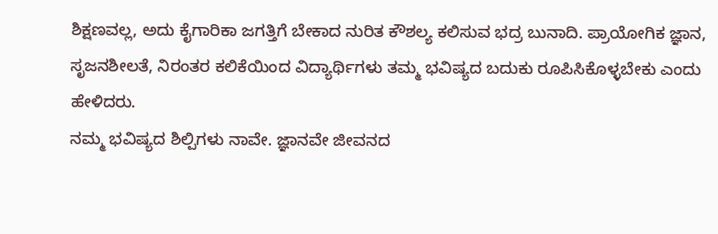ಶಿಕ್ಷಣವಲ್ಲ, ಅದು ಕೈಗಾರಿಕಾ ಜಗತ್ತಿಗೆ ಬೇಕಾದ ನುರಿತ ಕೌಶಲ್ಯ ಕಲಿಸುವ ಭದ್ರ ಬುನಾದಿ. ಪ್ರಾಯೋಗಿಕ ಜ್ಞಾನ, ಸೃಜನಶೀಲತೆ, ನಿರಂತರ ಕಲಿಕೆಯಿಂದ ವಿದ್ಯಾರ್ಥಿಗಳು ತಮ್ಮ ಭವಿಷ್ಯದ ಬದುಕು ರೂಪಿಸಿಕೊಳ್ಳಬೇಕು ಎಂದು ಹೇಳಿದರು.
ನಮ್ಮ ಭವಿಷ್ಯದ ಶಿಲ್ಪಿಗಳು ನಾವೇ. ಜ್ಞಾನವೇ ಜೀವನದ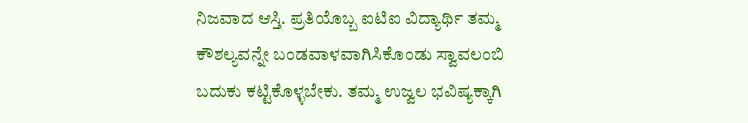ನಿಜವಾದ ಆಸ್ತಿ. ಪ್ರತಿಯೊಬ್ಬ ಐಟಿಐ ವಿದ್ಯಾರ್ಥಿ ತಮ್ಮ ಕೌಶಲ್ಯವನ್ನೇ ಬಂಡವಾಳವಾಗಿಸಿಕೊಂಡು ಸ್ವಾವಲಂಬಿ ಬದುಕು ಕಟ್ಟಿಕೊಳ್ಳಬೇಕು. ತಮ್ಮ ಉಜ್ವಲ ಭವಿಷ್ಯಕ್ಕಾಗಿ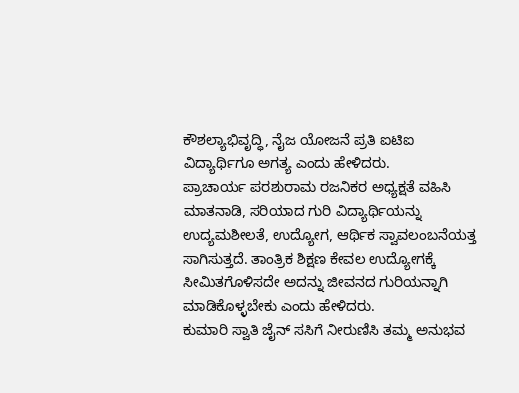ಕೌಶಲ್ಯಾಭಿವೃದ್ಧಿ, ನೈಜ ಯೋಜನೆ ಪ್ರತಿ ಐಟಿಐ ವಿದ್ಯಾರ್ಥಿಗೂ ಅಗತ್ಯ ಎಂದು ಹೇಳಿದರು.
ಪ್ರಾಚಾರ್ಯ ಪರಶುರಾಮ ರಜನಿಕರ ಅಧ್ಯಕ್ಷತೆ ವಹಿಸಿ ಮಾತನಾಡಿ, ಸರಿಯಾದ ಗುರಿ ವಿದ್ಯಾರ್ಥಿಯನ್ನು ಉದ್ಯಮಶೀಲತೆ, ಉದ್ಯೋಗ, ಆರ್ಥಿಕ ಸ್ವಾವಲಂಬನೆಯತ್ತ ಸಾಗಿಸುತ್ತದೆ. ತಾಂತ್ರಿಕ ಶಿಕ್ಷಣ ಕೇವಲ ಉದ್ಯೋಗಕ್ಕೆ ಸೀಮಿತಗೊಳಿಸದೇ ಅದನ್ನು ಜೀವನದ ಗುರಿಯನ್ನಾಗಿ ಮಾಡಿಕೊಳ್ಳಬೇಕು ಎಂದು ಹೇಳಿದರು.
ಕುಮಾರಿ ಸ್ವಾತಿ ಜೈನ್ ಸಸಿಗೆ ನೀರುಣಿಸಿ ತಮ್ಮ ಅನುಭವ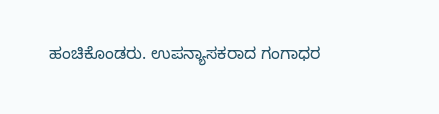ಹಂಚಿಕೊಂಡರು. ಉಪನ್ಯಾಸಕರಾದ ಗಂಗಾಧರ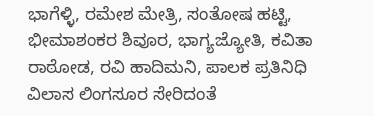ಭಾಗೆಳ್ಳಿ, ರಮೇಶ ಮೇತ್ರಿ, ಸಂತೋಷ ಹಟ್ಟಿ, ಭೀಮಾಶಂಕರ ಶಿವೂರ, ಭಾಗ್ಯಜ್ಯೋತಿ, ಕವಿತಾ ರಾಠೋಡ, ರವಿ ಹಾದಿಮನಿ, ಪಾಲಕ ಪ್ರತಿನಿಧಿ ವಿಲಾಸ ಲಿಂಗಸೂರ ಸೇರಿದಂತೆ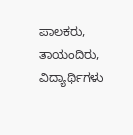ಪಾಲಕರು, ತಾಯಂದಿರು, ವಿದ್ಯಾರ್ಥಿಗಳು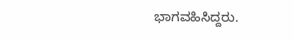ಭಾಗವಹಿಸಿದ್ದರು.